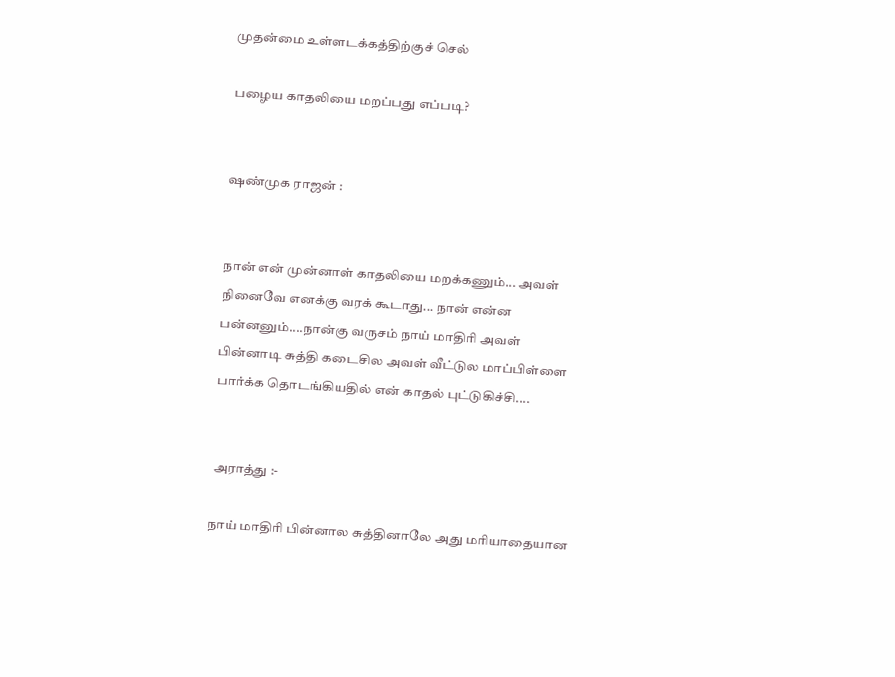முதன்மை உள்ளடக்கத்திற்குச் செல்

பழைய காதலியை மறப்பது எப்படி?


ஷண்முக ராஜன் :


நான் என் முன்னாள் காதலியை மறக்கணும்... அவள் நினைவே எனக்கு வரக் கூடாது... நான் என்ன பன்னனும்....நான்கு வருசம் நாய் மாதிரி அவள் பின்னாடி சுத்தி கடைசில அவள் வீட்டுல மாப்பிள்ளை பார்க்க தொடங்கியதில் என் காதல் புட்டுகிச்சி....


 அராத்து :-

நாய் மாதிரி பின்னால சுத்தினாலே அது மரியாதையான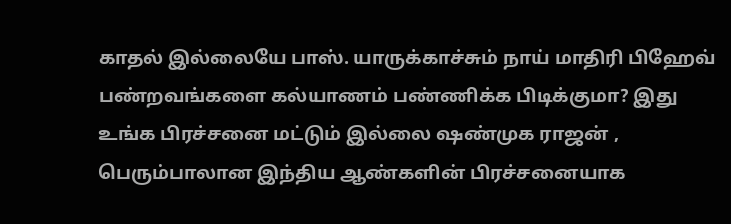காதல் இல்லையே பாஸ். யாருக்காச்சும் நாய் மாதிரி பிஹேவ் பண்றவங்களை கல்யாணம் பண்ணிக்க பிடிக்குமா? இது உங்க பிரச்சனை மட்டும் இல்லை ஷண்முக ராஜன் , பெரும்பாலான இந்திய ஆண்களின் பிரச்சனையாக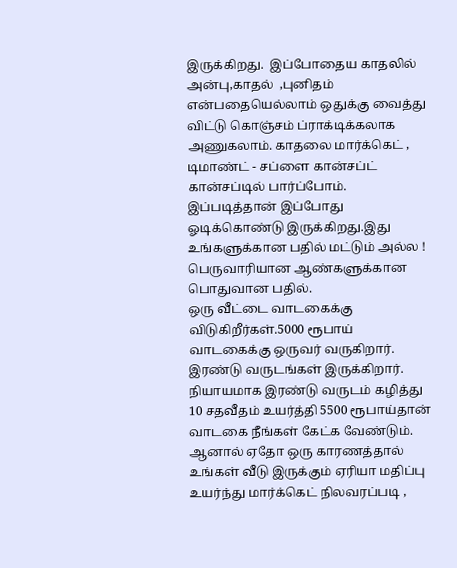இருக்கிறது.  இப்போதைய காதலில் அன்பு,காதல்  ,புனிதம் என்பதையெல்லாம் ஒதுக்கு வைத்து விட்டு கொஞ்சம் ப்ராக்டிக்கலாக அணுகலாம். காதலை மார்க்கெட் , டிமாண்ட் - சப்ளை கான்சப்ட் கான்சப்டில் பார்ப்போம். இப்படித்தான் இப்போது ஓடிக்கொண்டு இருக்கிறது.இது உங்களுக்கான பதில் மட்டும் அல்ல ! பெருவாரியான ஆண்களுக்கான பொதுவான பதில்.
ஒரு வீட்டை வாடகைக்கு விடுகிறீர்கள்.5000 ரூபாய் வாடகைக்கு ஒருவர் வருகிறார். இரண்டு வருடங்கள் இருக்கிறார். நியாயமாக இரண்டு வருடம் கழித்து 10 சதவீதம் உயர்த்தி 5500 ரூபாய்தான் வாடகை நீங்கள் கேட்க வேண்டும். ஆனால் ஏதோ ஒரு காரணத்தால் உங்கள் வீடு இருக்கும் ஏரியா மதிப்பு உயர்ந்து மார்க்கெட் நிலவரப்படி ,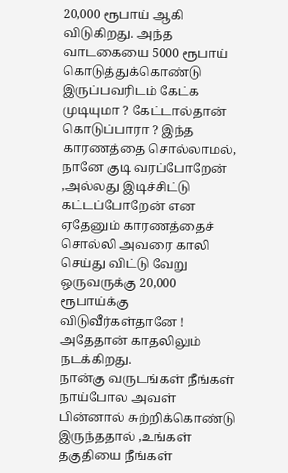20,000 ரூபாய் ஆகி விடுகிறது. அந்த வாடகையை 5000 ரூபாய் கொடுத்துக்கொண்டு இருப்பவரிடம் கேட்க முடியுமா ? கேட்டால்தான் கொடுப்பாரா ? இந்த காரணத்தை சொல்லாமல், நானே குடி வரப்போறேன் ,அல்லது இடிச்சிட்டு கட்டப்போறேன் என ஏதேனும் காரணத்தைச் சொல்லி அவரை காலி செய்து விட்டு வேறு ஒருவருக்கு 20,000 ரூபாய்க்கு விடுவீர்கள்தானே ! அதேதான் காதலிலும் நடக்கிறது.
நான்கு வருடங்கள் நீங்கள் நாய்போல அவள் பின்னால் சுற்றிக்கொண்டு இருந்ததால் ,உங்கள் தகுதியை நீங்கள்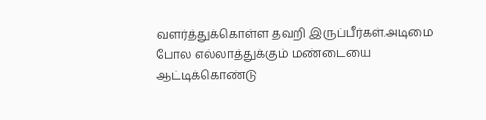வளர்த்துக்கொள்ள தவறி இருப்பீர்கள்.அடிமை போல எல்லாத்துக்கும் மண்டையை ஆட்டிக்கொண்டு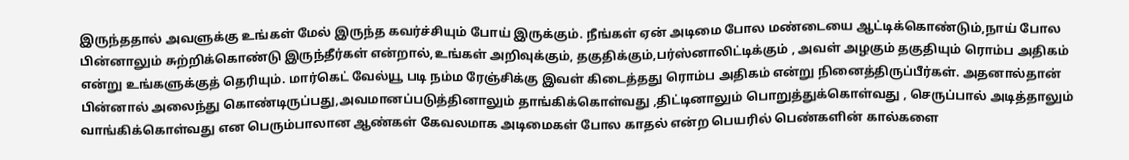இருந்ததால் அவளுக்கு உங்கள் மேல் இருந்த கவர்ச்சியும் போய் இருக்கும். நீங்கள் ஏன் அடிமை போல மண்டையை ஆட்டிக்கொண்டும்,நாய் போல பின்னாலும் சுற்றிக்கொண்டு இருந்தீர்கள் என்றால்,உங்கள் அறிவுக்கும், தகுதிக்கும்,பர்ஸ்னாலிட்டிக்கும் , அவள் அழகும் தகுதியும் ரொம்ப அதிகம் என்று உங்களுக்குத் தெரியும். மார்கெட் வேல்யூ படி நம்ம ரேஞ்சிக்கு இவள் கிடைத்தது ரொம்ப அதிகம் என்று நினைத்திருப்பீர்கள். அதனால்தான் பின்னால் அலைந்து கொண்டிருப்பது,அவமானப்படுத்தினாலும் தாங்கிக்கொள்வது ,திட்டினாலும் பொறுத்துக்கொள்வது , செருப்பால் அடித்தாலும் வாங்கிக்கொள்வது என பெரும்பாலான ஆண்கள் கேவலமாக அடிமைகள் போல காதல் என்ற பெயரில் பெண்களின் கால்களை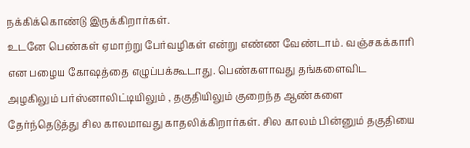நக்கிக்கொண்டு இருக்கிறார்கள்.
உடனே பெண்கள் ஏமாற்று பேர்வழிகள் என்று எண்ண வேண்டாம். வஞ்சகக்காரி என பழைய கோஷத்தை எழுப்பக்கூடாது. பெண்களாவது தங்களைவிட அழகிலும் பர்ஸ்னாலிட்டியிலும் , தகுதியிலும் குறைந்த ஆண்களை தேர்ந்தெடுத்து சில காலமாவது காதலிக்கிறார்கள். சில காலம் பின்னும் தகுதியை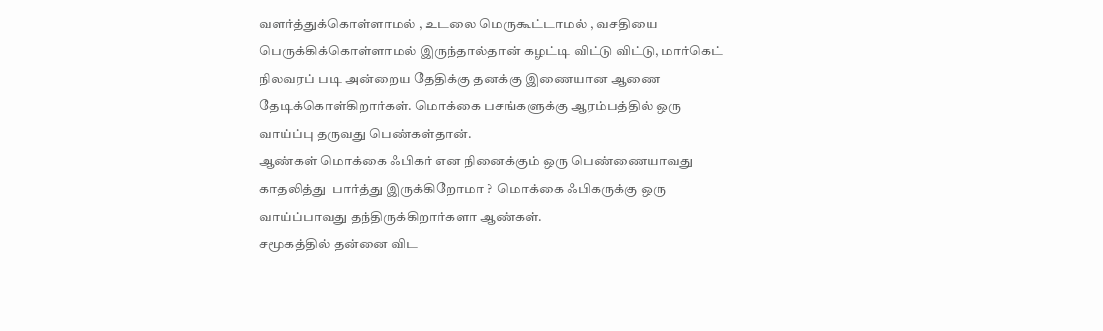வளர்த்துக்கொள்ளாமல் , உடலை மெருகூட்டாமல் , வசதியை பெருக்கிக்கொள்ளாமல் இருந்தால்தான் கழட்டி விட்டு விட்டு, மார்கெட் நிலவரப் படி அன்றைய தேதிக்கு தனக்கு இணையான ஆணை தேடிக்கொள்கிறார்கள். மொக்கை பசங்களுக்கு ஆரம்பத்தில் ஒரு வாய்ப்பு தருவது பெண்கள்தான்.
ஆண்கள் மொக்கை ஃபிகர் என நினைக்கும் ஒரு பெண்ணையாவது காதலித்து  பார்த்து இருக்கிறோமா ?  மொக்கை ஃபிகருக்கு ஒரு வாய்ப்பாவது தந்திருக்கிறார்களா ஆண்கள்.
சமூகத்தில் தன்னை விட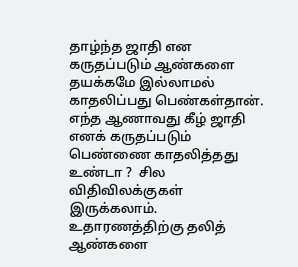தாழ்ந்த ஜாதி என கருதப்படும் ஆண்களை தயக்கமே இல்லாமல் காதலிப்பது பெண்கள்தான். எந்த ஆணாவது கீழ் ஜாதி எனக் கருதப்படும் பெண்ணை காதலித்தது உண்டா ?  சில விதிவிலக்குகள் இருக்கலாம்.
உதாரணத்திற்கு தலித் ஆண்களை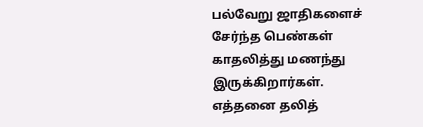பல்வேறு ஜாதிகளைச் சேர்ந்த பெண்கள் காதலித்து மணந்து இருக்கிறார்கள். எத்தனை தலித்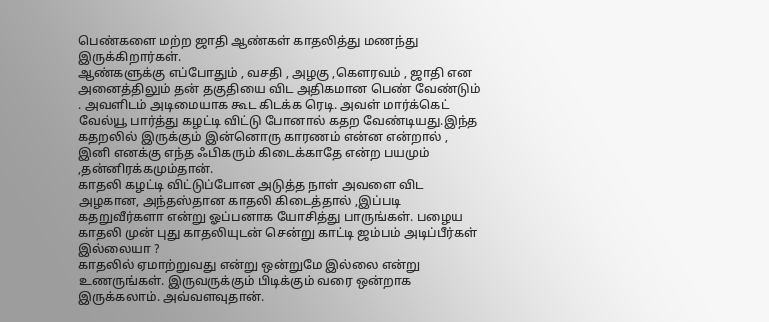பெண்களை மற்ற ஜாதி ஆண்கள் காதலித்து மணந்து இருக்கிறார்கள்.
ஆண்களுக்கு எப்போதும் , வசதி , அழகு ,கௌரவம் , ஜாதி என அனைத்திலும் தன் தகுதியை விட அதிகமான பெண் வேண்டும் . அவளிடம் அடிமையாக கூட கிடக்க ரெடி. அவள் மார்க்கெட் வேல்யூ பார்த்து கழட்டி விட்டு போனால் கதற வேண்டியது.இந்த கதறலில் இருக்கும் இன்னொரு காரணம் என்ன என்றால் , இனி எனக்கு எந்த ஃபிகரும் கிடைக்காதே என்ற பயமும் ,தன்னிரக்கமும்தான்.
காதலி கழட்டி விட்டுப்போன அடுத்த நாள் அவளை விட அழகான, அந்தஸ்தான காதலி கிடைத்தால் ,இப்படி கதறுவீர்களா என்று ஓப்பனாக யோசித்து பாருங்கள். பழைய காதலி முன் புது காதலியுடன் சென்று காட்டி ஜம்பம் அடிப்பீர்கள் இல்லையா ?
காதலில் ஏமாற்றுவது என்று ஒன்றுமே இல்லை என்று உணருங்கள். இருவருக்கும் பிடிக்கும் வரை ஒன்றாக இருக்கலாம். அவ்வளவுதான்.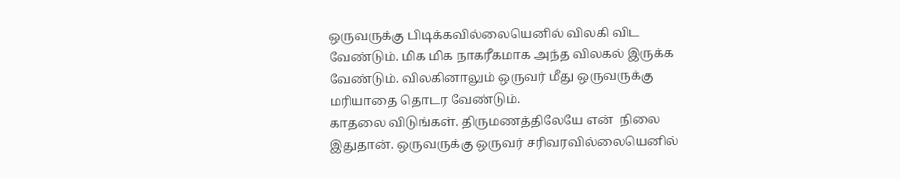ஒருவருக்கு பிடிக்கவில்லையெனில் விலகி விட வேண்டும். மிக மிக நாகரீகமாக அந்த விலகல் இருக்க வேண்டும். விலகினாலும் ஒருவர் மீது ஒருவருக்கு மரியாதை தொடர வேண்டும்.
காதலை விடுங்கள். திருமணத்திலேயே என்  நிலை இதுதான். ஒருவருக்கு ஒருவர் சரிவரவில்லையெனில்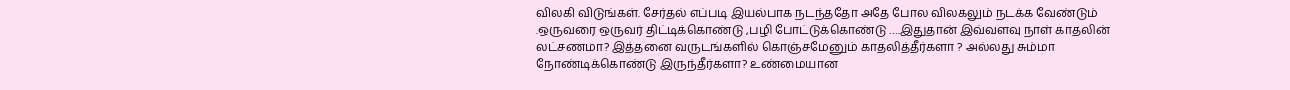விலகி விடுங்கள். சேர்தல் எப்படி இயல்பாக நடந்ததோ அதே போல விலகலும் நடக்க வேண்டும் .ஒருவரை ஒருவர் திட்டிக்கொண்டு ,பழி போட்டுக்கொண்டு ….இதுதான் இவ்வளவு நாள் காதலின் லட்சணமா? இத்தனை வருடங்களில் கொஞ்சமேனும் காதலித்தீர்களா ? அல்லது சும்மா நோண்டிக்கொண்டு இருந்தீர்களா? உண்மையான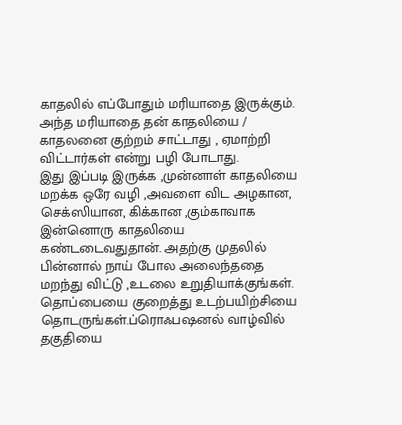காதலில் எப்போதும் மரியாதை இருக்கும். அந்த மரியாதை தன் காதலியை / காதலனை குற்றம் சாட்டாது , ஏமாற்றி விட்டார்கள் என்று பழி போடாது.
இது இப்படி இருக்க ,முன்னாள் காதலியை மறக்க ஒரே வழி ,அவளை விட அழகான, செக்ஸியான, கிக்கான ,கும்காவாக இன்னொரு காதலியை கண்டடைவதுதான். அதற்கு முதலில் பின்னால் நாய் போல அலைந்ததை மறந்து விட்டு ,உடலை உறுதியாக்குங்கள். தொப்பையை குறைத்து உடற்பயிற்சியை தொடருங்கள்.ப்ரொஃபஷனல் வாழ்வில் தகுதியை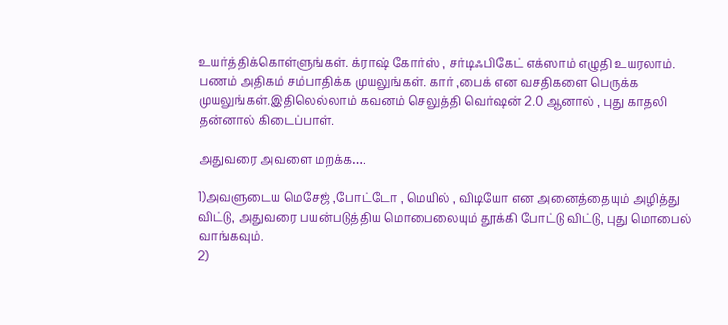உயர்த்திக்கொள்ளுங்கள். க்ராஷ் கோர்ஸ் , சர்டிஃபிகேட் எக்ஸாம் எழுதி உயரலாம். பணம் அதிகம் சம்பாதிக்க முயலுங்கள். கார் ,பைக் என வசதிகளை பெருக்க முயலுங்கள்.இதிலெல்லாம் கவனம் செலுத்தி வெர்ஷன் 2.0 ஆனால் , புது காதலி தன்னால் கிடைப்பாள்.

அதுவரை அவளை மறக்க….

1)அவளுடைய மெசேஜ் ,போட்டோ , மெயில் , விடியோ என அனைத்தையும் அழித்து விட்டு, அதுவரை பயன்படுத்திய மொபைலையும் தூக்கி போட்டு விட்டு, புது மொபைல் வாங்கவும்.
2)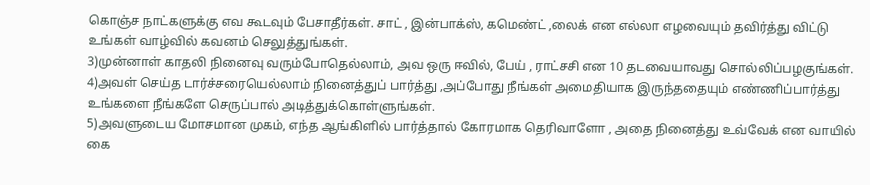கொஞ்ச நாட்களுக்கு எவ கூடவும் பேசாதீர்கள். சாட் , இன்பாக்ஸ், கமெண்ட் ,லைக் என எல்லா எழவையும் தவிர்த்து விட்டு உங்கள் வாழ்வில் கவனம் செலுத்துங்கள்.
3)முன்னாள் காதலி நினைவு வரும்போதெல்லாம், அவ ஒரு ஈவில், பேய் , ராட்சசி என 10 தடவையாவது சொல்லிப்பழகுங்கள்.
4)அவள் செய்த டார்ச்சரையெல்லாம் நினைத்துப் பார்த்து ,அப்போது நீங்கள் அமைதியாக இருந்ததையும் எண்ணிப்பார்த்து உங்களை நீங்களே செருப்பால் அடித்துக்கொள்ளுங்கள்.
5)அவளுடைய மோசமான முகம், எந்த ஆங்கிளில் பார்த்தால் கோரமாக தெரிவாளோ , அதை நினைத்து உவ்வேக் என வாயில் கை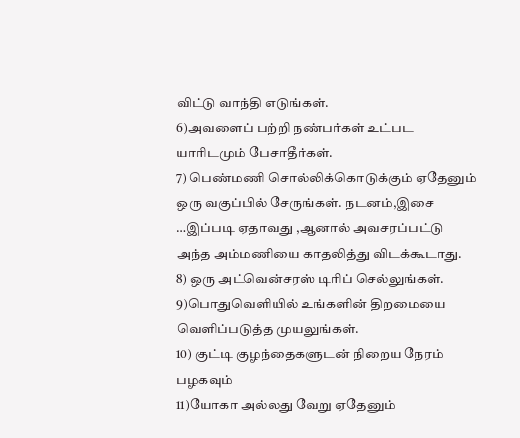விட்டு வாந்தி எடுங்கள்.
6)அவளைப் பற்றி நண்பர்கள் உட்பட யாரிடமும் பேசாதீர்கள்.
7) பெண்மணி சொல்லிக்கொடுக்கும் ஏதேனும் ஒரு வகுப்பில் சேருங்கள். நடனம்,இசை …இப்படி ஏதாவது ,ஆனால் அவசரப்பட்டு அந்த அம்மணியை காதலித்து விடக்கூடாது.
8) ஒரு அட்வென்சரஸ் டிரிப் செல்லுங்கள்.
9)பொதுவெளியில் உங்களின் திறமையை வெளிப்படுத்த முயலுங்கள்.
10) குட்டி குழந்தைகளுடன் நிறைய நேரம் பழகவும்
11)யோகா அல்லது வேறு ஏதேனும்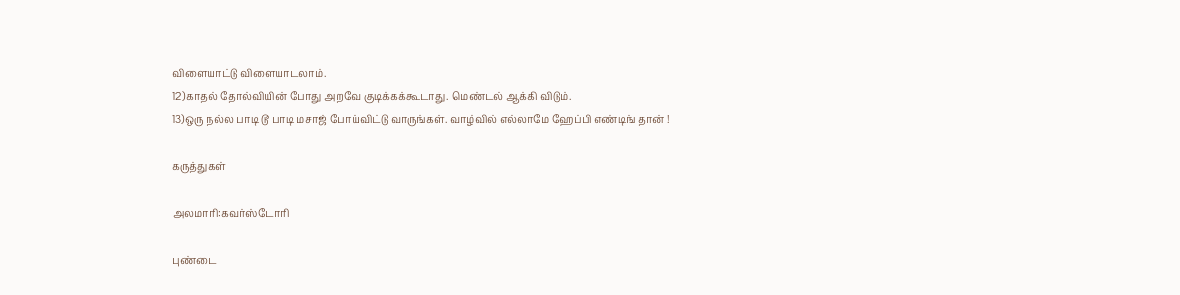விளையாட்டு விளையாடலாம்.
12)காதல் தோல்வியின் போது அறவே குடிக்கக்கூடாது. மெண்டல் ஆக்கி விடும்.
13)ஒரு நல்ல பாடி டூ பாடி மசாஜ் போய்விட்டு வாருங்கள். வாழ்வில் எல்லாமே ஹேப்பி எண்டிங் தான் !

கருத்துகள்

அலமாரி:கவர்ஸ்டோரி

புண்டை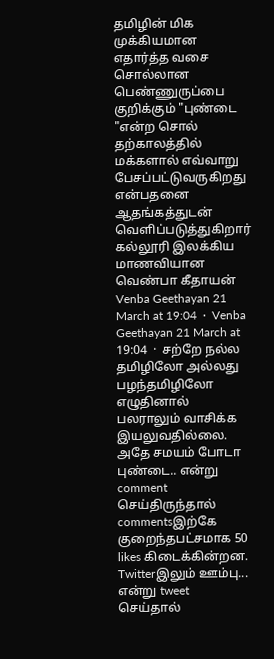தமிழின் மிக முக்கியமான‌ எதார்த்த வசை சொல்லான பெண்ணுருப்பை குறிக்கும் "புண்டை "என்ற சொல் தற்காலத்தில் மக்களால் எவ்வாறு பேசப்பட்டுவருகிறது என்பதனை ஆதங்கத்துடன் வெளிப்படுத்துகிறார் கல்லூரி இலக்கிய மாணவியான வெண்பா கீதாயன் Venba Geethayan 21 March at 19:04  ·  Venba Geethayan 21 March at 19:04  ·  சற்றே நல்ல தமிழிலோ அல்லது பழந்தமிழிலோ எழுதினால் பலராலும் வாசிக்க இயலுவதில்லை. அதே சமயம் போடா புண்டை.. என்று comment செய்திருந்தால் commentsஇற்கே குறைந்தபட்சமாக 50 likes கிடைக்கின்றன. Twitterஇலும் ஊம்பு... என்று tweet செய்தால்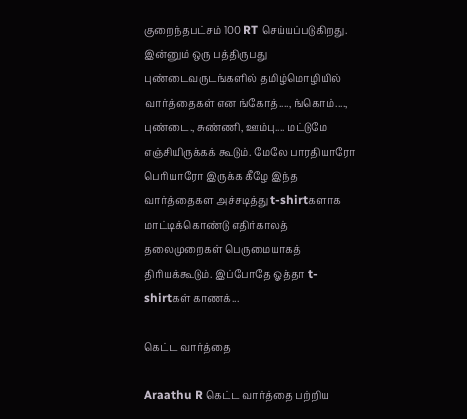குறைந்தபட்சம் 100 RT செய்யப்படுகிறது. இன்னும் ஒரு பத்திருபது புண்டைவருடங்களில் தமிழ்மொழியில் வார்த்தைகள் என ங்கோத்...., ங்கொம்...., புண்டை., சுண்ணி, ஊம்பு.... மட்டுமே எஞ்சியிருக்கக் கூடும். மேலே பாரதியாரோ பெரியாரோ இருக்க கீழே இந்த வார்த்தைகள அச்சடித்து t-shirtகளாக மாட்டிக்கொண்டு எதிர்காலத் தலைமுறைகள் பெருமையாகத் திரியக்கூடும். இப்போதே ஓத்தா t-shirtகள் காணக்...

கெட்ட வார்த்தை

Araathu R கெட்ட வார்த்தை பற்றிய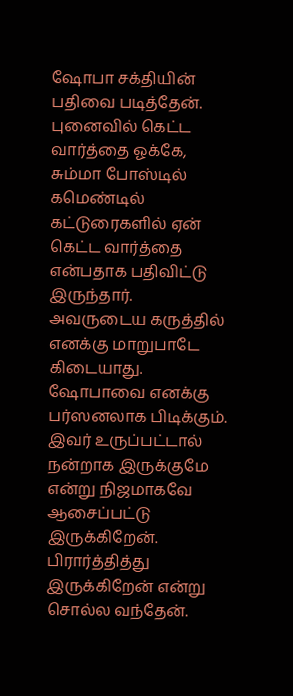ஷோபா சக்தியின் பதிவை படித்தேன். புனைவில் கெட்ட வார்த்தை ஓக்கே, சும்மா போஸ்டில் கமெண்டில் கட்டுரைகளில் ஏன் கெட்ட வார்த்தை என்பதாக பதிவிட்டு இருந்தார். அவருடைய கருத்தில் எனக்கு மாறுபாடே கிடையாது. ஷோபாவை எனக்கு பர்ஸனலாக பிடிக்கும். இவர் உருப்பட்டால் நன்றாக இருக்குமே என்று நிஜமாகவே ஆசைப்பட்டு இருக்கிறேன். பிரார்த்தித்து இருக்கிறேன் என்று சொல்ல வந்தேன்.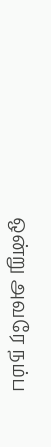ஒன்று அவரே நம்ப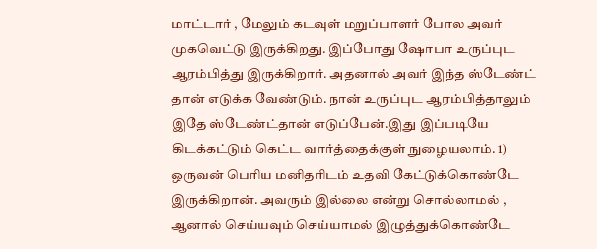மாட்டார் , மேலும் கடவுள் மறுப்பாளர் போல அவர் முகவெட்டு இருக்கிறது. இப்போது ஷோபா உருப்புட ஆரம்பித்து இருக்கிறார். அதனால் அவர் இந்த ஸ்டேண்ட் தான் எடுக்க வேண்டும். நான் உருப்புட ஆரம்பித்தாலும் இதே ஸ்டேண்ட்தான் எடுப்பேன்.இது இப்படியே கிடக்கட்டும் கெட்ட வார்த்தைக்குள் நுழையலாம். 1) ஒருவன் பெரிய மனிதரிடம் உதவி கேட்டுக்கொண்டே இருக்கிறான். அவரும் இல்லை என்று சொல்லாமல் , ஆனால் செய்யவும் செய்யாமல் இழுத்துக்கொண்டே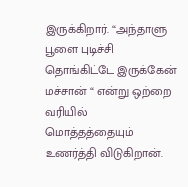இருக்கிறார். “அந்தாளு பூளை புடிச்சி தொங்கிட்டே இருக்கேன் மச்சான் “ என்று ஒற்றை வரியில் மொத்தத்தையும் உணர்த்தி விடுகிறான்.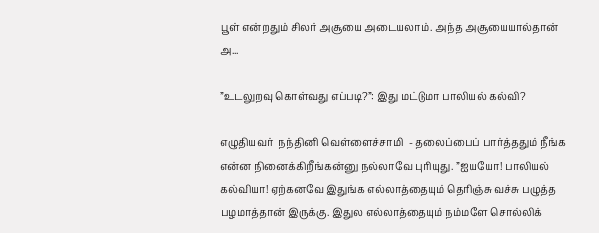பூள் என்றதும் சிலர் அசூயை அடையலாம். அந்த அசூயையால்தான் அ...

”உடலுறவு கொள்வது எப்படி?”: இது மட்டுமா பாலியல் கல்வி?

எழுதியவர்  நந்தினி வெள்ளைச்சாமி  - தலைப்பைப் பார்த்ததும் நீங்க என்ன நினைக்கிறீங்கன்னு நல்லாவே புரியுது. ”ஐயயோ! பாலியல் கல்வியா! ஏற்கனவே இதுங்க எல்லாத்தையும் தெரிஞ்சு வச்சு பழுத்த பழமாத்தான் இருக்கு. இதுல எல்லாத்தையும் நம்மளே சொல்லிக்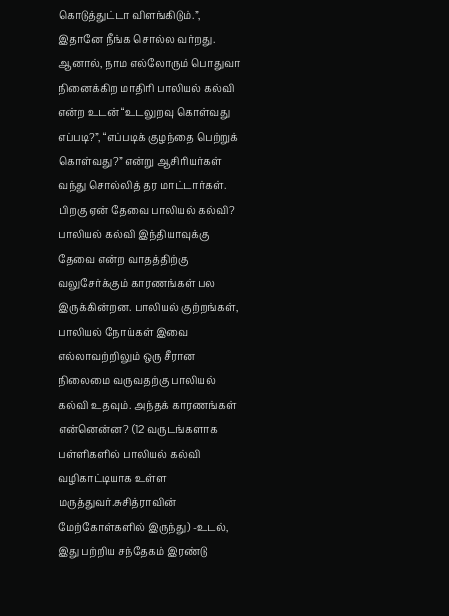கொடுத்துட்டா விளங்கிடும்.”, இதானே நீங்க சொல்ல வர்றது. ஆனால், நாம எல்லோரும் பொதுவா நினைக்கிற மாதிரி பாலியல் கல்வி என்ற உடன் “உடலுறவு கொள்வது எப்படி?”, “எப்படிக் குழந்தை பெற்றுக் கொள்வது?” என்று ஆசிரியர்கள் வந்து சொல்லித் தர மாட்டார்கள். பிறகு ஏன் தேவை பாலியல் கல்வி? பாலியல் கல்வி இந்தியாவுக்கு தேவை என்ற வாதத்திற்கு வலுசேர்க்கும் காரணங்கள் பல இருக்கின்றன. பாலியல் குற்றங்கள், பாலியல் நோய்கள் இவை எல்லாவற்றிலும் ஒரு சீரான நிலைமை வருவதற்கு பாலியல் கல்வி உதவும். அந்தக் காரணங்கள் என்னென்ன? (12 வருடங்களாக பள்ளிகளில் பாலியல் கல்வி வழிகாட்டியாக உள்ள மருத்துவர்.சுசித்ராவின் மேற்கோள்களில் இருந்து) -உடல், இது பற்றிய சந்தேகம் இரண்டு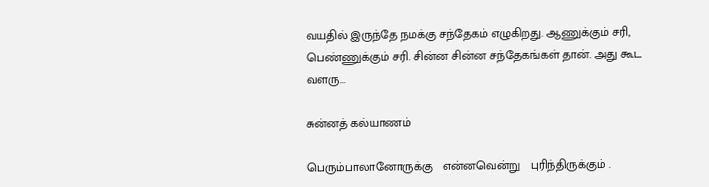வயதில் இருந்தே நமக்கு சந்தேகம் எழுகிறது. ஆணுக்கும் சரி, பெண்ணுக்கும் சரி. சின்ன சின்ன சந்தேகங்கள் தான். அது கூட வளரு...

சுன்னத் கல்யாணம்

பெரும்பாலானோருக்கு   என்னவென்று   புரிந்திருக்கும் .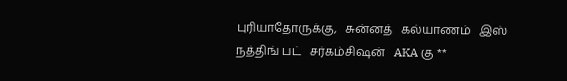புரியாதோருக்கு,   சுன்னத்   கல்யாணம்   இஸ்   நத்திங் பட்   சர்கம்சிஷன்   AKA கு **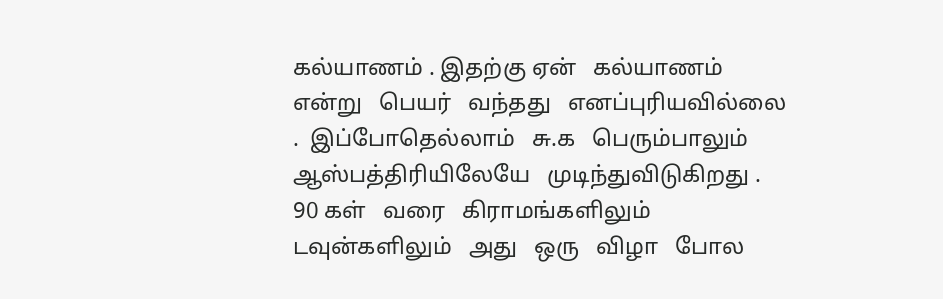கல்யாணம் . இதற்கு ஏன்   கல்யாணம்   என்று   பெயர்   வந்தது   எனப்புரியவில்லை .  இப்போதெல்லாம்   சு.க   பெரும்பாலும் ஆஸ்பத்திரியிலேயே   முடிந்துவிடுகிறது . 90 கள்   வரை   கிராமங்களிலும்   டவுன்களிலும்   அது   ஒரு   விழா   போல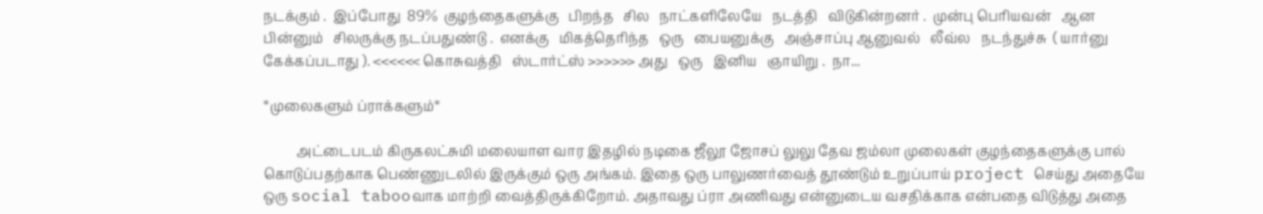நடக்கும் .  இப்போது  89%  குழந்தைகளுக்கு   பிறந்த   சில   நாட்களிலேயே   நடத்தி   விடுகின்றனர் .  முன்பு பெரியவன்   ஆன   பின்னும்   சிலருக்கு நடப்பதுண்டு .  எனக்கு   மிகத்தெரிந்த   ஒரு   பையனுக்கு   அஞ்சாப்பு ஆனுவல்   லீவ்ல   நடந்துச்சு  ( யார்னு   கேக்கப்படாது ). <<<<<< கொசுவத்தி   ஸ்டார்ட்ஸ் >>>>>> அது   ஒரு   இனிய   ஞாயிறு .  நா...

*முலைகளும் ப்ராக்களும்*

          அட்டைபடம் கிருகலட்சுமி மலையாள வார இதழில் நடிகை ஜீலூ ஜோசப் லுலு தேவ ஜம்லா முலைகள் குழந்தைகளுக்கு பால் கொடுப்பதற்காக பெண்ணுடலில் இருக்கும் ஒரு அங்கம். இதை ஒரு பாலுணர்வைத் தூண்டும் உறுப்பாய் project செய்து அதையே ஒரு social tabooவாக மாற்றி வைத்திருக்கிறோம். அதாவது ப்ரா அணிவது என்னுடைய வசதிக்காக என்பதை விடுத்து அதை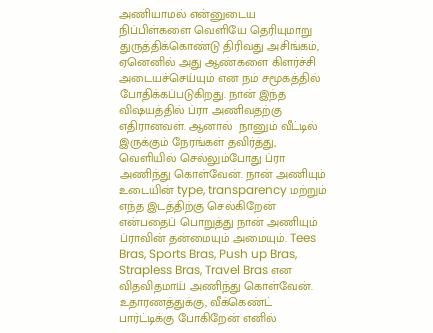அணியாமல் என்னுடைய நிப்பிள்களை வெளியே தெரியுமாறு துருத்திக்கொண்டு திரிவது அசிங்கம், ஏனெனில் அது ஆண்களை கிளர்ச்சி அடையச்செய்யும் என நம் சமூகத்தில் போதிக்கப்படுகிறது. நான் இந்த விஷயத்தில் ப்ரா அணிவதற்கு எதிரானவள். ஆனால்  நானும் வீட்டில் இருக்கும் நேரங்கள் தவிர்த்து, வெளியில் செல்லும்போது ப்ரா அணிந்து கொள்வேன். நான் அணியும் உடையின் type, transparency மற்றும் எந்த இடத்திற்கு செல்கிறேன் என்பதைப் பொறுத்து நான் அணியும் ப்ராவின் தன்மையும் அமையும். Tees Bras, Sports Bras, Push up Bras, Strapless Bras, Travel Bras என விதவிதமாய் அணிந்து கொள்வேன். உதாரணத்துக்கு, வீக்கெண்ட் பார்ட்டிக்கு போகிறேன் எனில்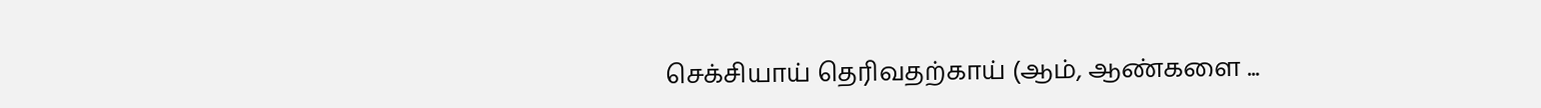செக்சியாய் தெரிவதற்காய் (ஆம், ஆண்களை ...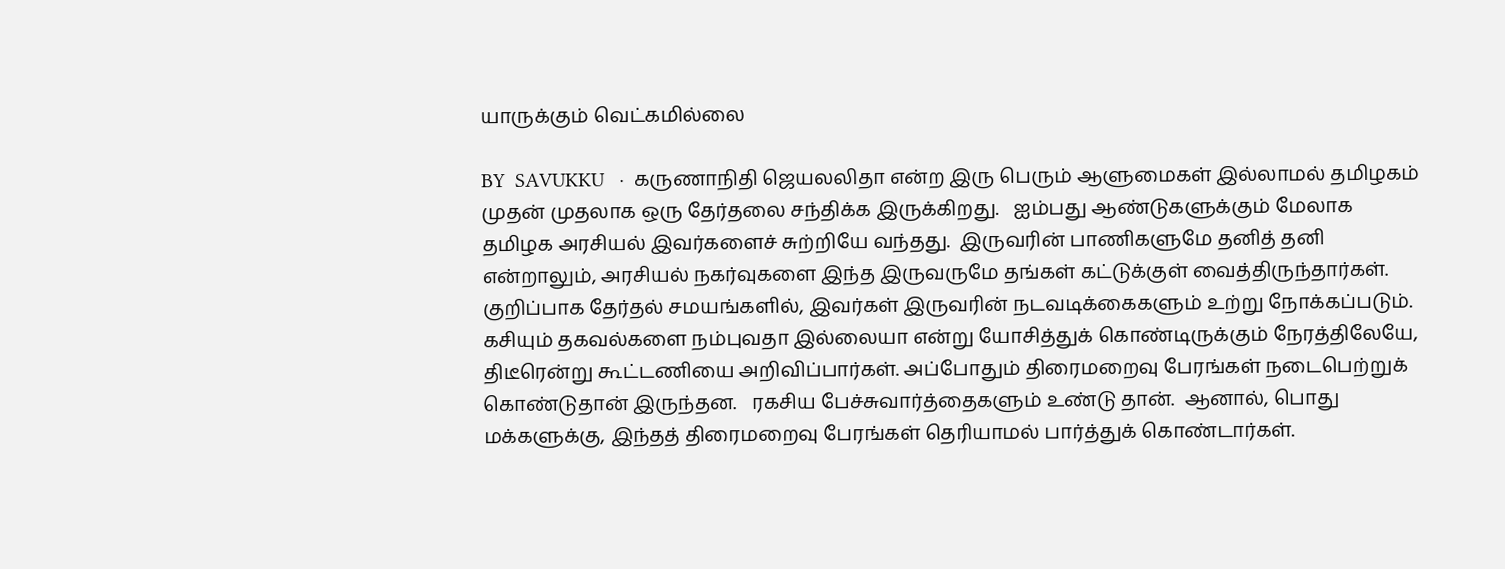யாருக்கும் வெட்கமில்லை

BY  SAVUKKU   ·  கருணாநிதி ஜெயலலிதா என்ற இரு பெரும் ஆளுமைகள் இல்லாமல் தமிழகம் முதன் முதலாக ஒரு தேர்தலை சந்திக்க இருக்கிறது.   ஐம்பது ஆண்டுகளுக்கும் மேலாக தமிழக அரசியல் இவர்களைச் சுற்றியே வந்தது.  இருவரின் பாணிகளுமே தனித் தனி என்றாலும், அரசியல் நகர்வுகளை இந்த இருவருமே தங்கள் கட்டுக்குள் வைத்திருந்தார்கள். குறிப்பாக தேர்தல் சமயங்களில், இவர்கள் இருவரின் நடவடிக்கைகளும் உற்று நோக்கப்படும்.  கசியும் தகவல்களை நம்புவதா இல்லையா என்று யோசித்துக் கொண்டிருக்கும் நேரத்திலேயே, திடீரென்று கூட்டணியை அறிவிப்பார்கள். அப்போதும் திரைமறைவு பேரங்கள் நடைபெற்றுக் கொண்டுதான் இருந்தன.   ரகசிய பேச்சுவார்த்தைகளும் உண்டு தான்.  ஆனால், பொது மக்களுக்கு, இந்தத் திரைமறைவு பேரங்கள் தெரியாமல் பார்த்துக் கொண்டார்கள்.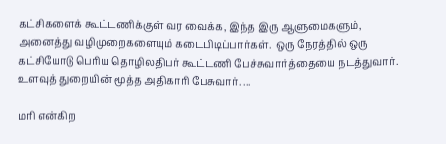கட்சிகளைக் கூட்டணிக்குள் வர வைக்க, இந்த இரு ஆளுமைகளும், அனைத்து வழிமுறைகளையும் கடைபிடிப்பார்கள்.  ஒரு நேரத்தில் ஒரு கட்சியோடு பெரிய தொழிலதிபர் கூட்டணி பேச்சுவார்த்தையை நடத்துவார்.  உளவுத் துறையின் மூத்த அதிகாரி பேசுவார். ...

மரி என்கிற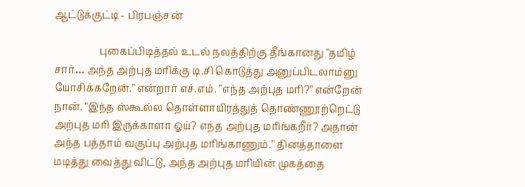ஆட்டுக்குட்டி - பிரபஞ்சன்

                  புகைப்பிடித்தல் உடல் நலத்திற்கு தீங்கானது "தமிழ் சார்… அந்த அற்புத மரிக்கு டி.சி கொடுத்து அனுப்பிடலாம்னு யோசிக்கறேன்." என்றார் எச்.எம். "எந்த அற்புத மரி?" என்றேன் நான். "இந்த ஸ்கூல்ல தொள்ளாயிரத்துத் தொண்ணூற்றெட்டு அற்புத மரி இருக்காளா ஓய்? எந்த அற்புத மரிங்கறீர்? அதான் அந்த பத்தாம் வகுப்பு அற்புத மரிங்காணும்." தினத்தாளை மடித்து வைத்து விட்டு, அந்த அற்புத மரியின் முகத்தை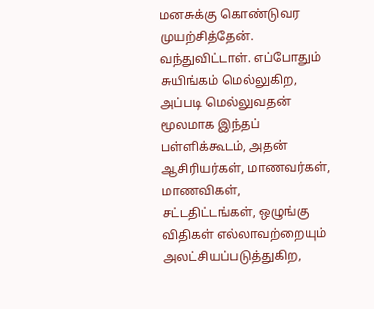மனசுக்கு கொண்டுவர முயற்சித்தேன். வந்துவிட்டாள். எப்போதும் சுயிங்கம் மெல்லுகிற, அப்படி மெல்லுவதன் மூலமாக இந்தப் பள்ளிக்கூடம், அதன் ஆசிரியர்கள், மாணவர்கள், மாணவிகள், சட்டதிட்டங்கள், ஒழுங்கு விதிகள் எல்லாவற்றையும் அலட்சியப்படுத்துகிற,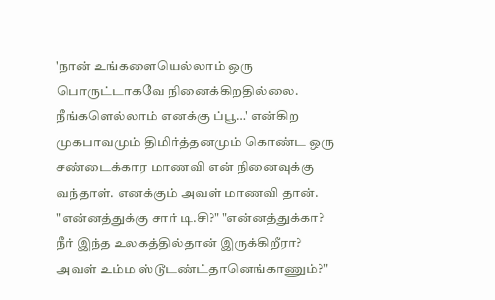'நான் உங்களையெல்லாம் ஒரு பொருட்டாகவே நினைக்கிறதில்லை. நீங்களெல்லாம் எனக்கு ப்பூ…' என்கிற முகபாவமும் திமிர்த்தனமும் கொண்ட ஒரு சண்டைக்கார மாணவி என் நினைவுக்கு வந்தாள். எனக்கும் அவள் மாணவி தான். "என்னத்துக்கு சார் டி.சி?" "என்னத்துக்கா? நீர் இந்த உலகத்தில்தான் இருக்கிறீரா? அவள் உம்ம ஸ்டூடண்ட்தானெங்காணும்?"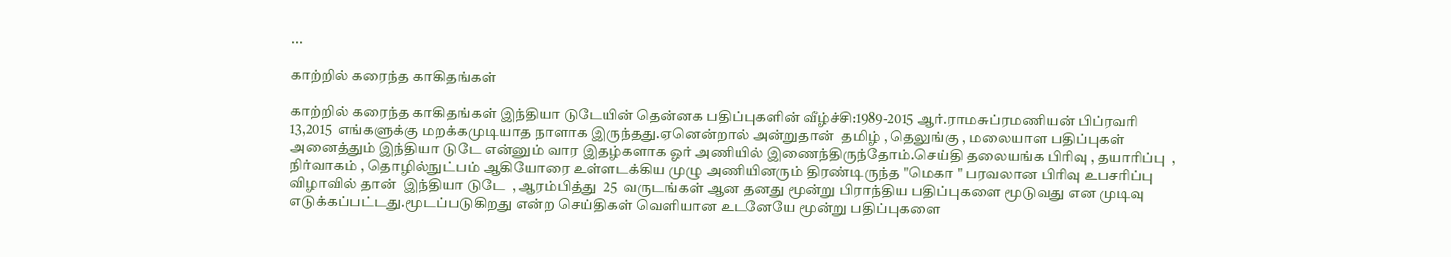...

காற்றில் கரைந்த காகிதங்கள்

காற்றில் கரைந்த காகிதங்கள் இந்தியா டுடேயின் தென்னக பதிப்புகளின் வீழ்ச்சி:1989-2015 ஆர்.ராமசுப்ரமணியன் பிப்ரவரி  13,2015  எங்களுக்கு மறக்கமுடியாத நாளாக இருந்தது.ஏனென்றால் அன்றுதான்  தமிழ் , தெலுங்கு , மலையாள பதிப்புகள் அனைத்தும் இந்தியா டுடே என்னும் வார இதழ்களாக ஓர் அணியில் இணைந்திருந்தோம்.செய்தி தலையங்க பிரிவு , தயாரிப்பு  , நிர்வாகம் , தொழில்நுட்பம் ஆகியோரை உள்ளடக்கிய முழு அணியினரும் திரண்டிருந்த "மெகா " பரவலான பிரிவு உபசரிப்பு விழாவில் தான்  இந்தியா டுடே  , ஆரம்பித்து  25  வருடங்கள் ஆன தனது மூன்று பிராந்திய பதிப்புகளை மூடுவது என முடிவு எடுக்கப்பட்டது.மூடப்படுகிறது என்ற செய்திகள் வெளியான உடனேயே மூன்று பதிப்புகளை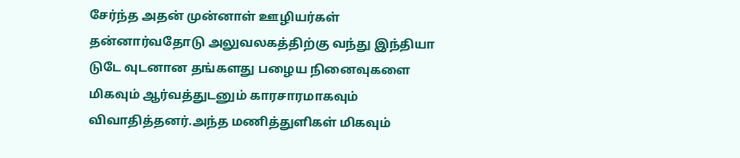சேர்ந்த அதன் முன்னாள் ஊழியர்கள் தன்னார்வதோடு அலுவலகத்திற்கு வந்து இந்தியா டுடே வுடனான தங்களது பழைய நினைவுகளை மிகவும் ஆர்வத்துடனும் காரசாரமாகவும் விவாதித்தனர்.அந்த மணித்துளிகள் மிகவும்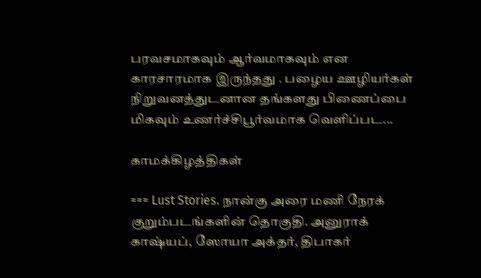பரவசமாகவும் ஆர்வமாகவும் என காரசாரமாக இருந்தது . பழைய ஊழியர்கள் நிறுவனத்துடனான தங்களது பிணைப்பை மிகவும் உணர்ச்சிபூர்வமாக வெளிப்பட...

காமக்கிழத்திகள்

=== Lust Stories. நான்கு அரை மணி நேரக் குறும்படங்களின் தொகுதி. அனுராக் காஷ்யப், ஸோயா அக்தர், திபாகர்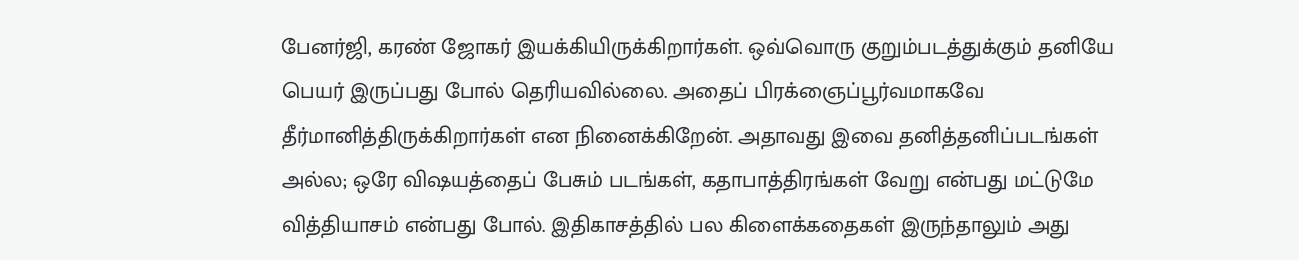பேனர்ஜி, கரண் ஜோகர் இயக்கியிருக்கிறார்கள். ஒவ்வொரு குறும்படத்துக்கும் தனியே பெயர் இருப்பது போல் தெரியவில்லை. அதைப் பிரக்ஞைப்பூர்வமாகவே தீர்மானித்திருக்கிறார்கள் என நினைக்கிறேன். அதாவது இவை தனித்தனிப்படங்கள் அல்ல; ஒரே விஷயத்தைப் பேசும் படங்கள், கதாபாத்திரங்கள் வேறு என்பது மட்டுமே வித்தியாசம் என்பது போல். இதிகாசத்தில் பல கிளைக்கதைகள் இருந்தாலும் அது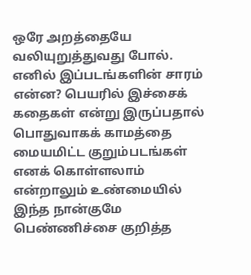ஒரே அறத்தையே வலியுறுத்துவது போல். எனில் இப்படங்களின் சாரம் என்ன? பெயரில் இச்சைக் கதைகள் என்று இருப்பதால் பொதுவாகக் காமத்தை மையமிட்ட குறும்படங்கள் எனக் கொள்ளலாம் என்றாலும் உண்மையில் இந்த நான்குமே பெண்ணிச்சை குறித்த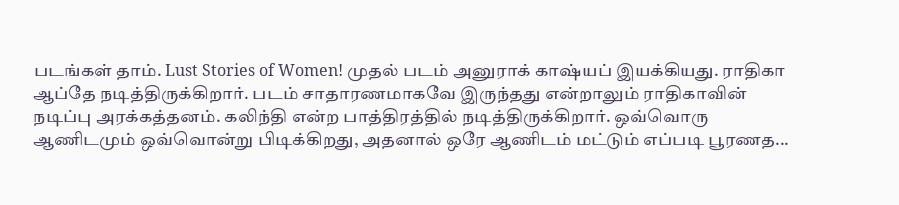படங்கள் தாம். Lust Stories of Women! முதல் படம் அனுராக் காஷ்யப் இயக்கியது. ராதிகா ஆப்தே நடித்திருக்கிறார். படம் சாதாரணமாகவே இருந்தது என்றாலும் ராதிகாவின் நடிப்பு அரக்கத்தனம். கலிந்தி என்ற பாத்திரத்தில் நடித்திருக்கிறார். ஒவ்வொரு ஆணிடமும் ஒவ்வொன்று பிடிக்கிறது, அதனால் ஒரே ஆணிடம் மட்டும் எப்படி பூரணத...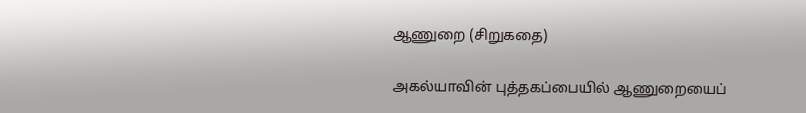ஆணுறை (சிறுகதை)

அகல்யாவின் புத்தகப்பையில் ஆணுறையைப்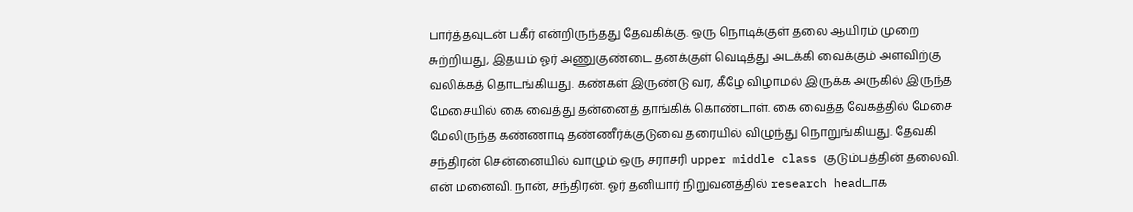பார்த்தவுடன் பகீர் என்றிருந்தது தேவகிக்கு. ஒரு நொடிக்குள் தலை ஆயிரம் முறை சுற்றியது, இதயம் ஓர் அணுகுண்டை தனக்குள் வெடித்து அடக்கி வைக்கும் அளவிற்கு வலிக்கத் தொடங்கியது. கண்கள் இருண்டு வர, கீழே விழாமல் இருக்க அருகில் இருந்த மேசையில் கை வைத்து தன்னைத் தாங்கிக் கொண்டாள். கை வைத்த வேகத்தில் மேசை மேலிருந்த கண்ணாடி தண்ணீர்க்குடுவை தரையில் விழுந்து நொறுங்கியது. தேவகி சந்திரன் சென்னையில் வாழும் ஒரு சராசரி upper middle class குடும்பத்தின் தலைவி. என் மனைவி. நான், சந்திரன். ஓர் தனியார் நிறுவனத்தில் research headடாக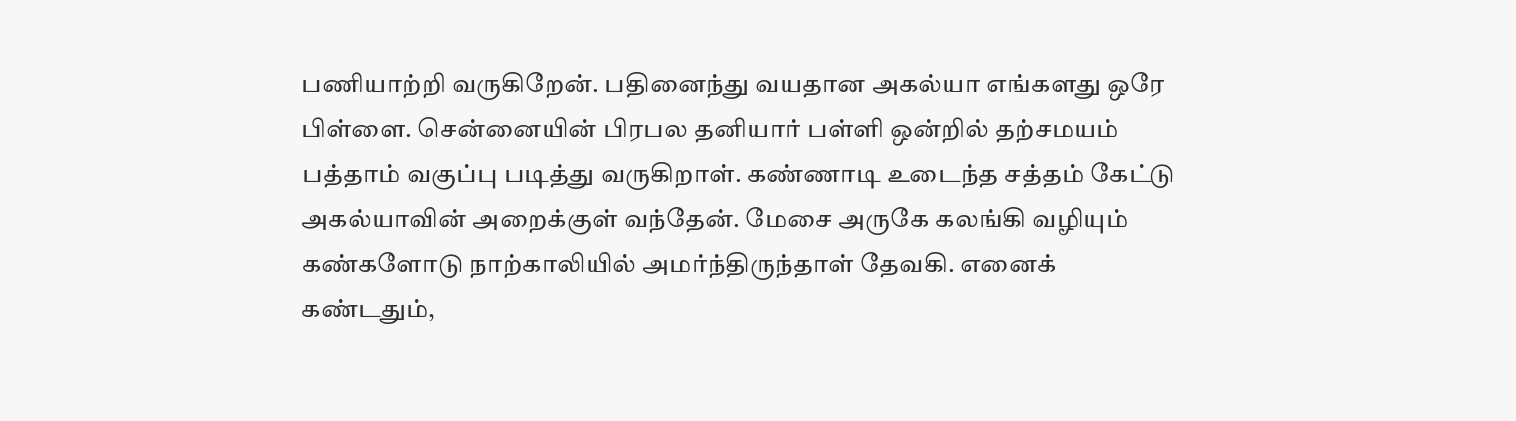பணியாற்றி வருகிறேன். பதினைந்து வயதான அகல்யா எங்களது ஒரே பிள்ளை. சென்னையின் பிரபல தனியார் பள்ளி ஒன்றில் தற்சமயம் பத்தாம் வகுப்பு படித்து வருகிறாள். கண்ணாடி உடைந்த சத்தம் கேட்டு அகல்யாவின் அறைக்குள் வந்தேன். மேசை அருகே கலங்கி வழியும் கண்களோடு நாற்காலியில் அமர்ந்திருந்தாள் தேவகி. எனைக் கண்டதும்,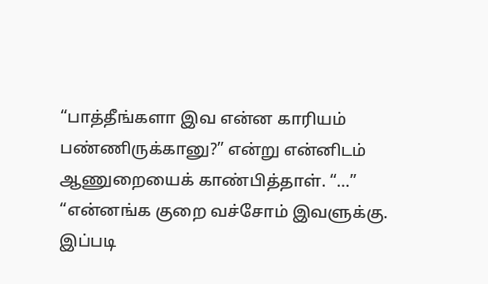“பாத்தீங்களா இவ என்ன காரியம் பண்ணிருக்கானு?” என்று என்னிடம் ஆணுறையைக் காண்பித்தாள். “…” “என்னங்க குறை வச்சோம் இவளுக்கு. இப்படி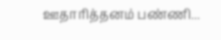ஊதாரித்தனம் பண்ணி...